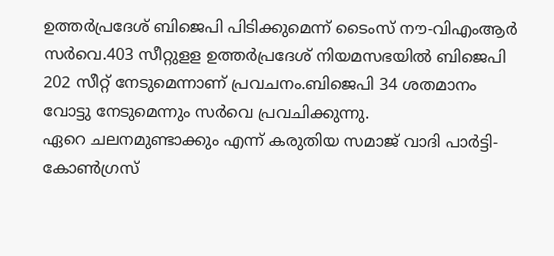ഉത്തർപ്രദേശ് ബിജെപി പിടിക്കുമെന്ന് ടൈംസ് നൗ-വിഎംആർ സർവെ.403 സീറ്റുളള ഉത്തർപ്രദേശ് നിയമസഭയിൽ ബിജെപി 202 സീറ്റ് നേടുമെന്നാണ് പ്രവചനം.ബിജെപി 34 ശതമാനം വോട്ടു നേടുമെന്നും സർവെ പ്രവചിക്കുന്നു.
ഏറെ ചലനമുണ്ടാക്കും എന്ന് കരുതിയ സമാജ് വാദി പാർട്ടി-കോൺഗ്രസ്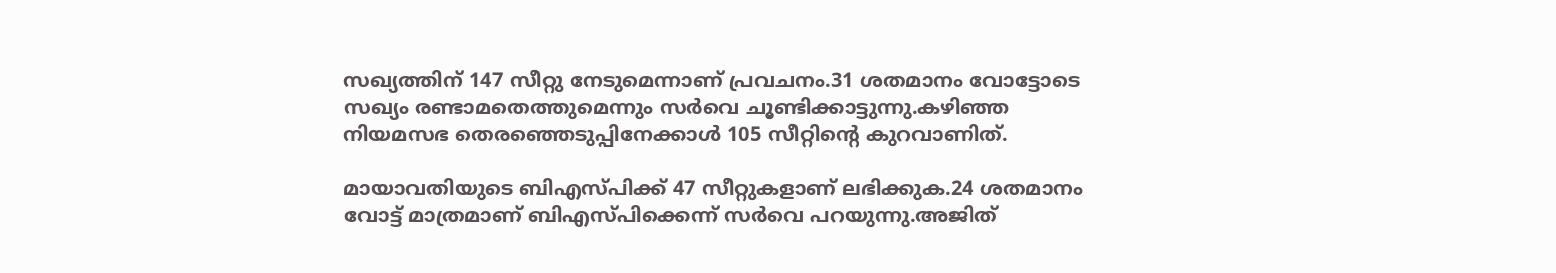സഖ്യത്തിന് 147 സീറ്റു നേടുമെന്നാണ് പ്രവചനം.31 ശതമാനം വോട്ടോടെ സഖ്യം രണ്ടാമതെത്തുമെന്നും സർവെ ചൂണ്ടിക്കാട്ടുന്നു.കഴിഞ്ഞ നിയമസഭ തെരഞ്ഞെടുപ്പിനേക്കാൾ 105 സീറ്റിന്റെ കുറവാണിത്.

മായാവതിയുടെ ബിഎസ്പിക്ക് 47 സീറ്റുകളാണ് ലഭിക്കുക.24 ശതമാനം വോട്ട് മാത്രമാണ് ബിഎസ്പിക്കെന്ന് സർവെ പറയുന്നു.അജിത്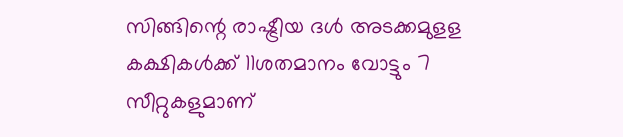സിങ്ങിന്റെ രാഷ്ട്രീയ ദൾ അടക്കമുളള കക്ഷികൾക്ക് 11ശതമാനം വോട്ടും 7 സീറ്റുകളുമാണ്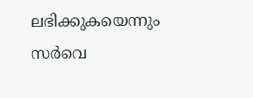ലഭിക്കുകയെന്നും സർവെ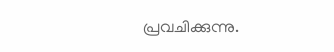പ്രവചിക്കുന്നു.